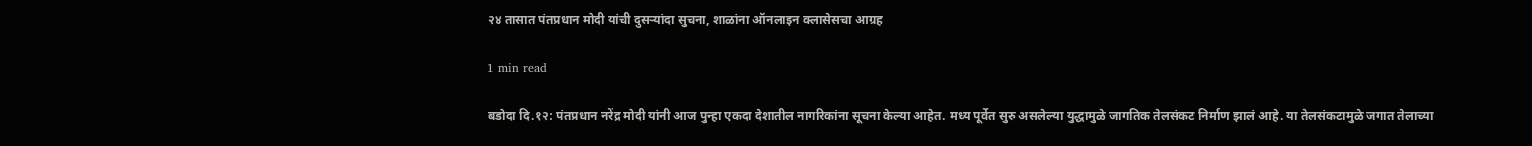२४ तासात पंतप्रधान मोदी यांची दुसऱ्यांदा सुचना, शाळांना ऑनलाइन क्लासेसचा आग्रह

1 min read

बडोदा दि.१२: पंतप्रधान नरेंद्र मोदी यांनी आज पुन्हा एकदा देशातील नागरिकांना सूचना केल्या आहेत. मध्य पूर्वेत सुरु असलेल्या युद्धामुळे जागतिक तेलसंकट निर्माण झालं आहे. या तेलसंकटामुळे जगात तेलाच्या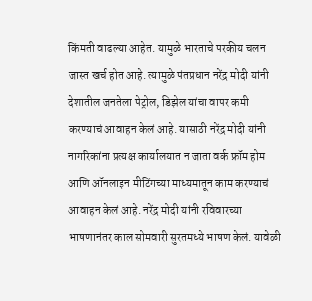किंमती वाढल्या आहेत. यामुळे भारताचे परकीय चलन जास्त खर्च होत आहे. त्यामुळे पंतप्रधान नरेंद्र मोदी यांनी देशातील जनतेला पेट्रोल, डिझेल यांचा वापर कमी करण्याचं आवाहन केलं आहे. यासाठी नरेंद्र मोदी यांनी नागरिकांना प्रत्यक्ष कार्यालयात न जाता वर्क फ्रॉम होम आणि ऑनलाइन मीटिंगच्या माध्यमातून काम करण्याचं आवाहन केलं आहे. नरेंद्र मोदी यांनी रविवारच्या भाषणानंतर काल सोमवारी सुरतमध्ये भाषण केलं. यावेळी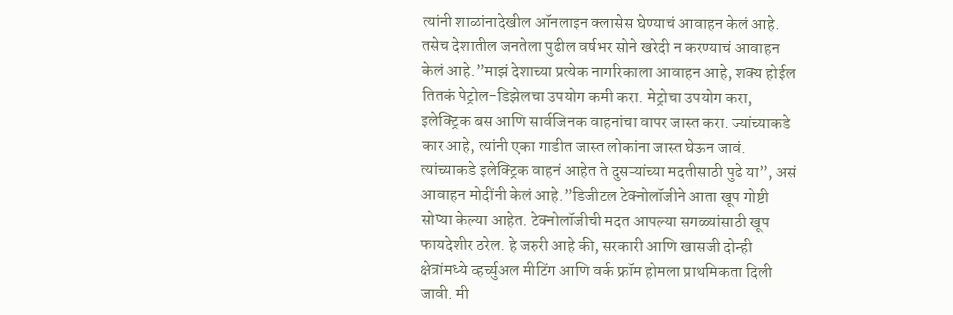त्यांनी शाळांनादेखील ऑनलाइन क्लासेस घेण्याचं आवाहन केलं आहे. तसेच देशातील जनतेला पुढील वर्षभर सोने खरेदी न करण्याचं आवाहन केलं आहे.”माझं देशाच्या प्रत्येक नागरिकाला आवाहन आहे, शक्य होईल तितकं पेट्रोल-डिझेलचा उपयोग कमी करा. मेट्रोचा उपयोग करा, इलेक्ट्रिक बस आणि सार्वजिनक वाहनांचा वापर जास्त करा. ज्यांच्याकडे कार आहे, त्यांनी एका गाडीत जास्त लोकांना जास्त घेऊन जावं. त्यांच्याकडे इलेक्ट्रिक वाहनं आहेत ते दुसऱ्यांच्या मदतीसाठी पुढे या”, असं आवाहन मोदींनी केलं आहे.”डिजीटल टेक्नोलॉजीने आता खूप गोष्टी सोप्या केल्या आहेत. टेक्नोलॉजीची मदत आपल्या सगळ्यांसाठी खूप फायदेशीर ठरेल. हे जरुरी आहे की, सरकारी आणि खासजी दोन्ही क्षेत्रांमध्ये व्हर्च्युअल मीटिंग आणि वर्क फ्रॉम होमला प्राथमिकता दिली जावी. मी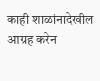काही शाळांनादेखील आग्रह करेन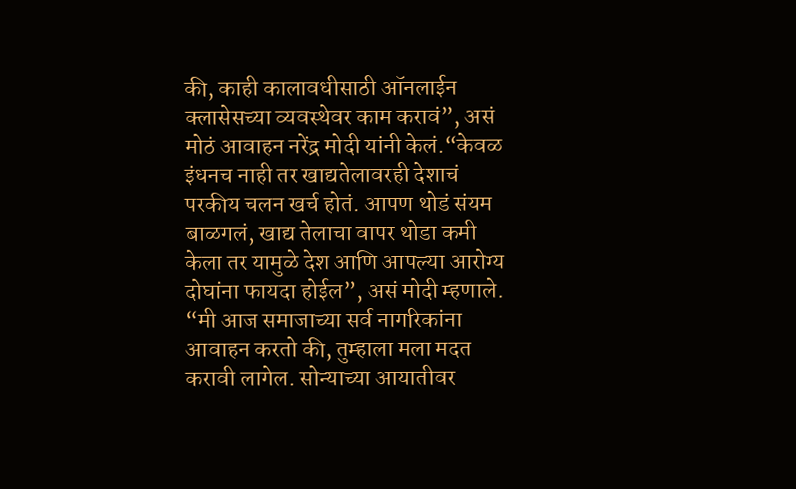की, काही कालावधीसाठी ऑनलाईन क्लासेसच्या व्यवस्थेवर काम करावं”, असं मोठं आवाहन नरेंद्र मोदी यांनी केलं.“केवळ इंधनच नाही तर खाद्यतेलावरही देशाचं परकीय चलन खर्च होतं. आपण थोडं संयम बाळगलं, खाद्य तेलाचा वापर थोडा कमी केला तर यामुळे देश आणि आपल्या आरोग्य दोघांना फायदा होईल”, असं मोदी म्हणाले. “मी आज समाजाच्या सर्व नागरिकांना आवाहन करतो की, तुम्हाला मला मदत करावी लागेल. सोन्याच्या आयातीवर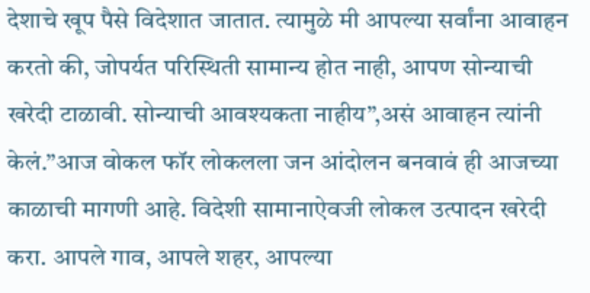देशाचे खूप पैसे विदेशात जातात. त्यामुळे मी आपल्या सर्वांना आवाहन करतो की, जोपर्यत परिस्थिती सामान्य होत नाही, आपण सोन्याची खरेदी टाळावी. सोन्याची आवश्यकता नाहीय”,असं आवाहन त्यांनी केलं.”आज वोकल फॉर लोकलला जन आंदोलन बनवावं ही आजच्या काळाची मागणी आहे. विदेशी सामानाऐवजी लोकल उत्पादन खरेदी करा. आपले गाव, आपले शहर, आपल्या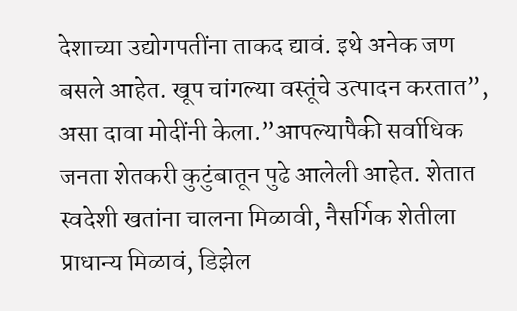देशाच्या उद्योगपतींना ताकद द्यावं. इथे अनेक जण बसले आहेत. खूप चांगल्या वस्तूंचे उत्पादन करतात”, असा दावा मोदींनी केला.”आपल्यापैकी सर्वाधिक जनता शेतकरी कुटुंबातून पुढे आलेली आहेत. शेतात स्वदेशी खतांना चालना मिळावी, नैसर्गिक शेतीला प्राधान्य मिळावं, डिझेल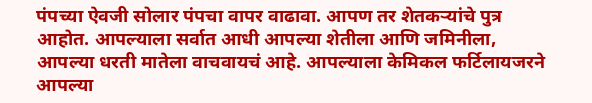पंपच्या ऐवजी सोलार पंपचा वापर वाढावा. आपण तर शेतकऱ्यांचे पुत्र आहोत. आपल्याला सर्वात आधी आपल्या शेतीला आणि जमिनीला, आपल्या धरती मातेला वाचवायचं आहे. आपल्याला केमिकल फर्टिलायजरने आपल्या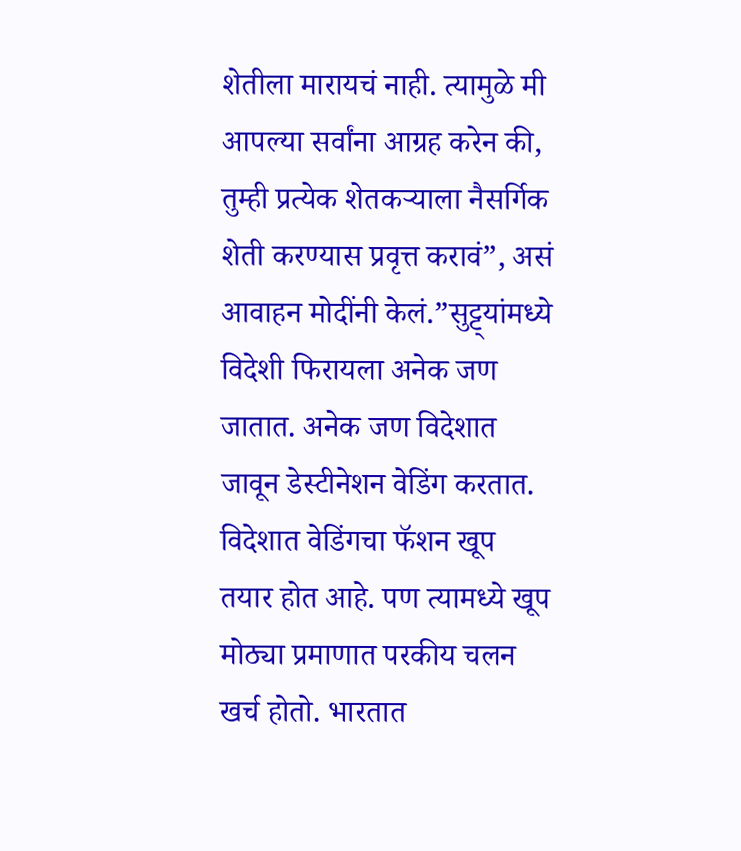शेतीला मारायचं नाही. त्यामुळे मी आपल्या सर्वांना आग्रह करेन की, तुम्ही प्रत्येक शेतकऱ्याला नैसर्गिक शेती करण्यास प्रवृत्त करावं”, असं आवाहन मोदींनी केलं.”सुट्ट्यांमध्ये विदेशी फिरायला अनेक जण जातात. अनेक जण विदेशात जावून डेस्टीनेशन वेडिंग करतात. विदेशात वेडिंगचा फॅशन खूप तयार होत आहे. पण त्यामध्ये खूप मोठ्या प्रमाणात परकीय चलन खर्च होतो. भारतात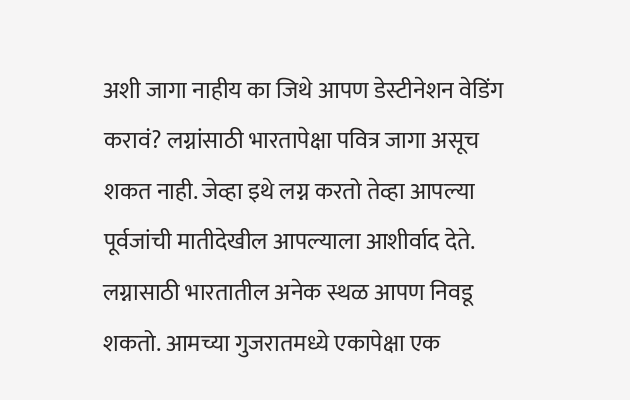अशी जागा नाहीय का जिथे आपण डेस्टीनेशन वेडिंग करावं? लग्नांसाठी भारतापेक्षा पवित्र जागा असूच शकत नाही. जेव्हा इथे लग्न करतो तेव्हा आपल्या पूर्वजांची मातीदेखील आपल्याला आशीर्वाद देते. लग्नासाठी भारतातील अनेक स्थळ आपण निवडू शकतो. आमच्या गुजरातमध्ये एकापेक्षा एक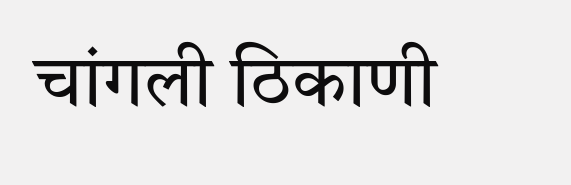चांगली ठिकाणी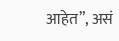आहेत”, असं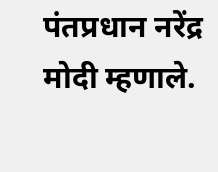पंतप्रधान नरेंद्र मोदी म्हणाले.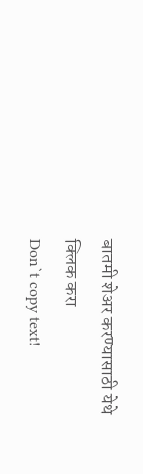बातमी शेअर करण्यासाठी येथे क्लिक करा
Don`t copy text!